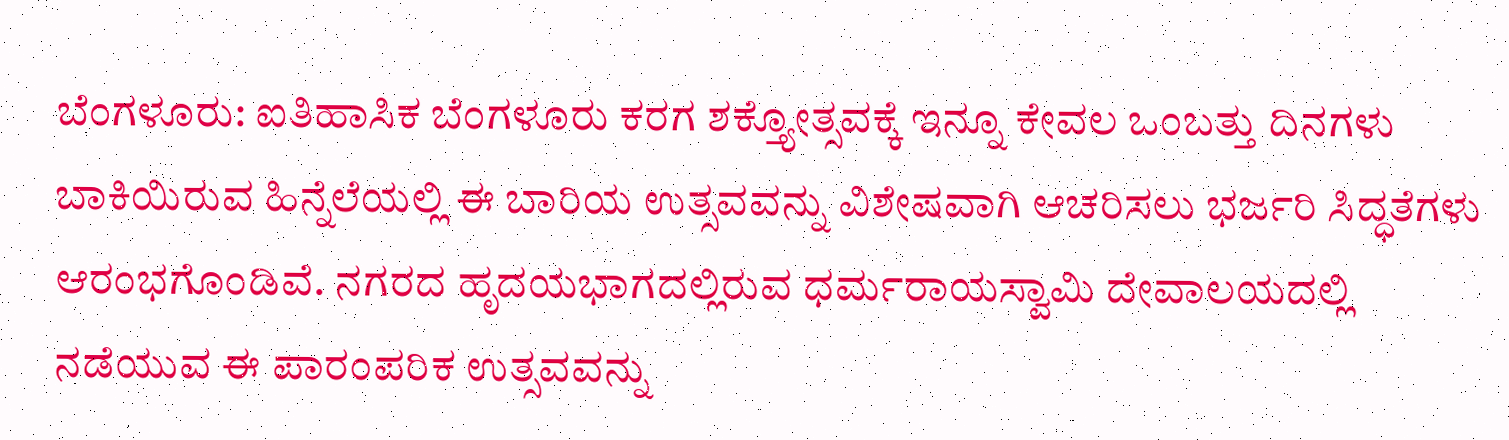ಬೆಂಗಳೂರು: ಐತಿಹಾಸಿಕ ಬೆಂಗಳೂರು ಕರಗ ಶಕ್ತ್ಯೋತ್ಸವಕ್ಕೆ ಇನ್ನೂ ಕೇವಲ ಒಂಬತ್ತು ದಿನಗಳು ಬಾಕಿಯಿರುವ ಹಿನ್ನೆಲೆಯಲ್ಲಿ ಈ ಬಾರಿಯ ಉತ್ಸವವನ್ನು ವಿಶೇಷವಾಗಿ ಆಚರಿಸಲು ಭರ್ಜರಿ ಸಿದ್ಧತೆಗಳು ಆರಂಭಗೊಂಡಿವೆ. ನಗರದ ಹೃದಯಭಾಗದಲ್ಲಿರುವ ಧರ್ಮರಾಯಸ್ವಾಮಿ ದೇವಾಲಯದಲ್ಲಿ ನಡೆಯುವ ಈ ಪಾರಂಪರಿಕ ಉತ್ಸವವನ್ನು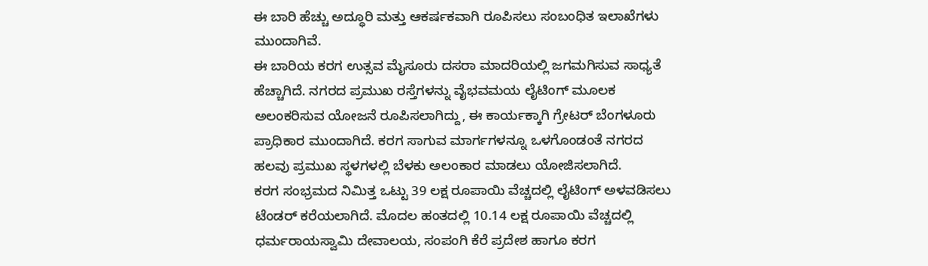ಈ ಬಾರಿ ಹೆಚ್ಚು ಅದ್ಧೂರಿ ಮತ್ತು ಆಕರ್ಷಕವಾಗಿ ರೂಪಿಸಲು ಸಂಬಂಧಿತ ಇಲಾಖೆಗಳು ಮುಂದಾಗಿವೆ.
ಈ ಬಾರಿಯ ಕರಗ ಉತ್ಸವ ಮೈಸೂರು ದಸರಾ ಮಾದರಿಯಲ್ಲಿ ಜಗಮಗಿಸುವ ಸಾಧ್ಯತೆ ಹೆಚ್ಚಾಗಿದೆ. ನಗರದ ಪ್ರಮುಖ ರಸ್ತೆಗಳನ್ನು ವೈಭವಮಯ ಲೈಟಿಂಗ್ ಮೂಲಕ ಅಲಂಕರಿಸುವ ಯೋಜನೆ ರೂಪಿಸಲಾಗಿದ್ದು, ಈ ಕಾರ್ಯಕ್ಕಾಗಿ ಗ್ರೇಟರ್ ಬೆಂಗಳೂರು ಪ್ರಾಧಿಕಾರ ಮುಂದಾಗಿದೆ. ಕರಗ ಸಾಗುವ ಮಾರ್ಗಗಳನ್ನೂ ಒಳಗೊಂಡಂತೆ ನಗರದ ಹಲವು ಪ್ರಮುಖ ಸ್ಥಳಗಳಲ್ಲಿ ಬೆಳಕು ಅಲಂಕಾರ ಮಾಡಲು ಯೋಜಿಸಲಾಗಿದೆ.
ಕರಗ ಸಂಭ್ರಮದ ನಿಮಿತ್ತ ಒಟ್ಟು 39 ಲಕ್ಷ ರೂಪಾಯಿ ವೆಚ್ಚದಲ್ಲಿ ಲೈಟಿಂಗ್ ಅಳವಡಿಸಲು ಟೆಂಡರ್ ಕರೆಯಲಾಗಿದೆ. ಮೊದಲ ಹಂತದಲ್ಲಿ 10.14 ಲಕ್ಷ ರೂಪಾಯಿ ವೆಚ್ಚದಲ್ಲಿ ಧರ್ಮರಾಯಸ್ವಾಮಿ ದೇವಾಲಯ, ಸಂಪಂಗಿ ಕೆರೆ ಪ್ರದೇಶ ಹಾಗೂ ಕರಗ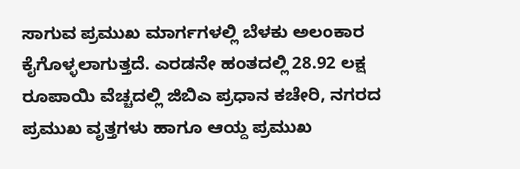ಸಾಗುವ ಪ್ರಮುಖ ಮಾರ್ಗಗಳಲ್ಲಿ ಬೆಳಕು ಅಲಂಕಾರ ಕೈಗೊಳ್ಳಲಾಗುತ್ತದೆ. ಎರಡನೇ ಹಂತದಲ್ಲಿ 28.92 ಲಕ್ಷ ರೂಪಾಯಿ ವೆಚ್ಚದಲ್ಲಿ ಜಿಬಿಎ ಪ್ರಧಾನ ಕಚೇರಿ, ನಗರದ ಪ್ರಮುಖ ವೃತ್ತಗಳು ಹಾಗೂ ಆಯ್ದ ಪ್ರಮುಖ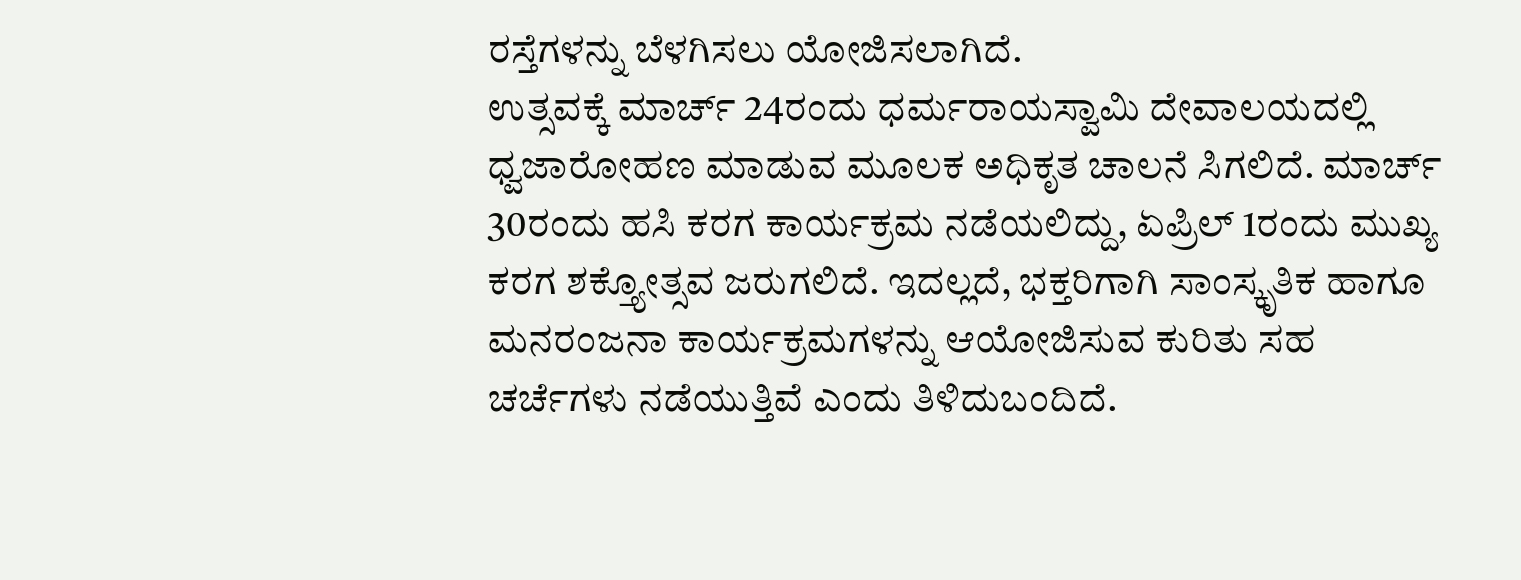ರಸ್ತೆಗಳನ್ನು ಬೆಳಗಿಸಲು ಯೋಜಿಸಲಾಗಿದೆ.
ಉತ್ಸವಕ್ಕೆ ಮಾರ್ಚ್ 24ರಂದು ಧರ್ಮರಾಯಸ್ವಾಮಿ ದೇವಾಲಯದಲ್ಲಿ ಧ್ವಜಾರೋಹಣ ಮಾಡುವ ಮೂಲಕ ಅಧಿಕೃತ ಚಾಲನೆ ಸಿಗಲಿದೆ. ಮಾರ್ಚ್ 30ರಂದು ಹಸಿ ಕರಗ ಕಾರ್ಯಕ್ರಮ ನಡೆಯಲಿದ್ದು, ಏಪ್ರಿಲ್ 1ರಂದು ಮುಖ್ಯ ಕರಗ ಶಕ್ತ್ಯೋತ್ಸವ ಜರುಗಲಿದೆ. ಇದಲ್ಲದೆ, ಭಕ್ತರಿಗಾಗಿ ಸಾಂಸ್ಕೃತಿಕ ಹಾಗೂ ಮನರಂಜನಾ ಕಾರ್ಯಕ್ರಮಗಳನ್ನು ಆಯೋಜಿಸುವ ಕುರಿತು ಸಹ ಚರ್ಚೆಗಳು ನಡೆಯುತ್ತಿವೆ ಎಂದು ತಿಳಿದುಬಂದಿದೆ.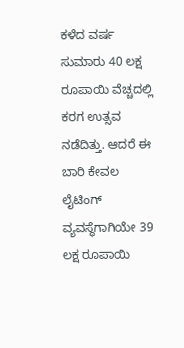ಕಳೆದ ವರ್ಷ ಸುಮಾರು 40 ಲಕ್ಷ ರೂಪಾಯಿ ವೆಚ್ಚದಲ್ಲಿ ಕರಗ ಉತ್ಸವ ನಡೆದಿತ್ತು. ಆದರೆ ಈ ಬಾರಿ ಕೇವಲ ಲೈಟಿಂಗ್ ವ್ಯವಸ್ಥೆಗಾಗಿಯೇ 39 ಲಕ್ಷ ರೂಪಾಯಿ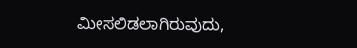ಮೀಸಲಿಡಲಾಗಿರುವುದು,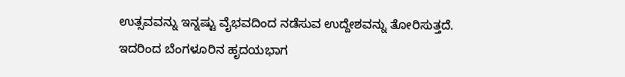ಉತ್ಸವವನ್ನು ಇನ್ನಷ್ಟು ವೈಭವದಿಂದ ನಡೆಸುವ ಉದ್ದೇಶವನ್ನು ತೋರಿಸುತ್ತದೆ. ಇದರಿಂದ ಬೆಂಗಳೂರಿನ ಹೃದಯಭಾಗ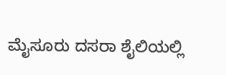ಮೈಸೂರು ದಸರಾ ಶೈಲಿಯಲ್ಲಿ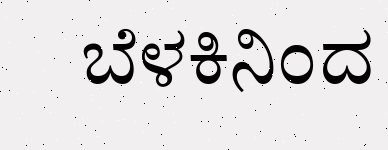ಬೆಳಕಿನಿಂದ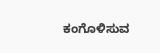ಕಂಗೊಳಿಸುವ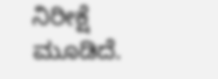ನಿರೀಕ್ಷೆ ಮೂಡಿದೆ.